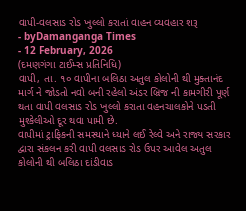વાપી-વલસાડ રોડ ખુલ્લો કરાતાં વાહન વ્યવહાર શરૂ
- byDamanganga Times
- 12 February, 2026
(દમણગંગા ટાઈમ્સ પ્રતિનિધિ)
વાપી, તા. ૧૦ વાપીના બલિઠા અતુલ કોલોની થી મુક્તાનંદ માર્ગ ને જોડતો નવો બની રહેલો અંડર બ્રિજ ની કામગીરી પૂર્ણ થતા વાપી વલસાડ રોડ ખુલ્લો કરાતા વહનચાલકોને પડતી મુશ્કેલીઓ દૂર થવા પામી છે.
વાપીમાં ટ્રાફિકની સમસ્યાને ધ્યાને લઈ રેલ્વે અને રાજ્ય સરકાર દ્વારા સંકલન કરી વાપી વલસાડ રોડ ઉપર આવેલ અતુલ કોલોની થી બલિઠા દાંડીવાડ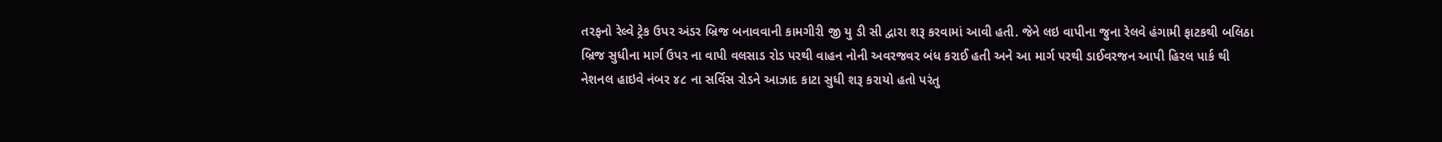તરફનો રેલ્વે ટ્રેક ઉપર અંડર બ્રિજ બનાવવાની કામગીરી જી યુ ડી સી દ્વારા શરૂ કરવામાં આવી હતી. જેને લઇ વાપીના જુના રેલવે હંગામી ફાટકથી બલિઠા બ્રિજ સુધીના માર્ગ ઉપર ના વાપી વલસાડ રોડ પરથી વાહન નોની અવરજવર બંધ કરાઈ હતી અને આ માર્ગ પરથી ડાઈવરજન આપી હિરલ પાર્ક થી નેશનલ હાઇવે નંબર ૪૮ ના સર્વિસ રોડને આઝાદ કાટા સુધી શરૂ કરાયો હતો પરંતુ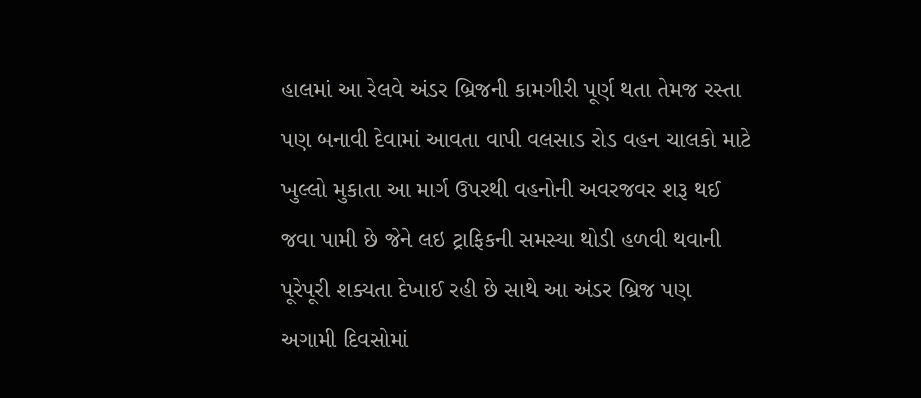હાલમાં આ રેલવે અંડર બ્રિજની કામગીરી પૂર્ણ થતા તેમજ રસ્તા પણ બનાવી દેવામાં આવતા વાપી વલસાડ રોડ વહન ચાલકો માટે ખુલ્લો મુકાતા આ માર્ગ ઉપરથી વહનોની અવરજવર શરૂ થઈ જવા પામી છે જેને લઇ ટ્રાફિકની સમસ્યા થોડી હળવી થવાની પૂરેપૂરી શક્યતા દેખાઈ રહી છે સાથે આ અંડર બ્રિજ પણ અગામી દિવસોમાં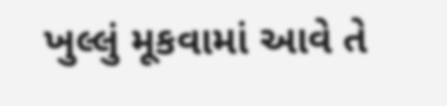ખુલ્લું મૂકવામાં આવે તે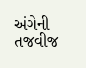અંગેની તજવીજ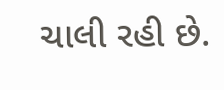ચાલી રહી છે.